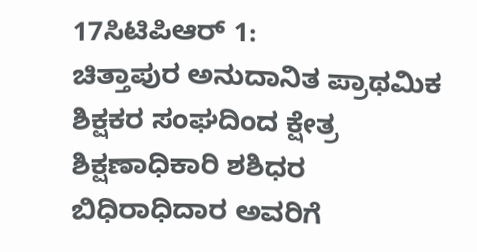17ಸಿಟಿಪಿಆರ್ 1:
ಚಿತ್ತಾಪುರ ಅನುದಾನಿತ ಪ್ರಾಥಮಿಕ ಶಿಕ್ಷಕರ ಸಂಘದಿಂದ ಕ್ಷೇತ್ರ ಶಿಕ್ಷಣಾಧಿಕಾರಿ ಶಶಿಧರ ಬಿಧಿರಾಧಿದಾರ ಅವರಿಗೆ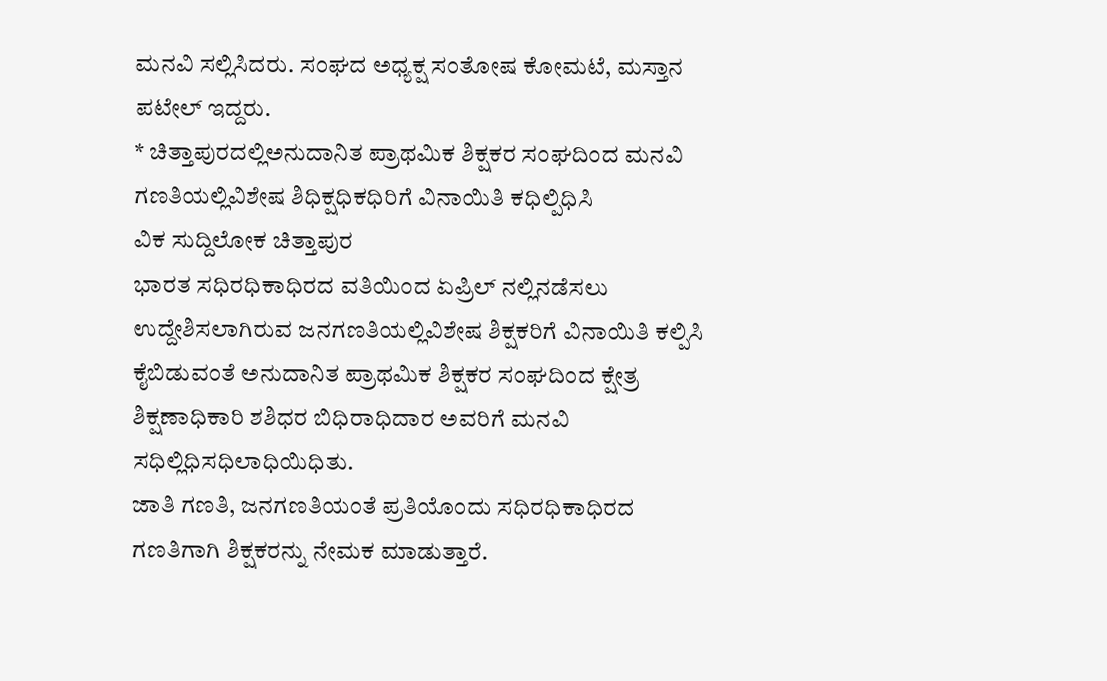ಮನವಿ ಸಲ್ಲಿಸಿದರು. ಸಂಘದ ಅಧ್ಯಕ್ಷ ಸಂತೋಷ ಕೋಮಟೆ, ಮಸ್ತಾನ ಪಟೇಲ್ ಇದ್ದರು.
* ಚಿತ್ತಾಪುರದಲ್ಲಿಅನುದಾನಿತ ಪ್ರಾಥಮಿಕ ಶಿಕ್ಷಕರ ಸಂಘದಿಂದ ಮನವಿ
ಗಣತಿಯಲ್ಲಿವಿಶೇಷ ಶಿಧಿಕ್ಷಧಿಕಧಿರಿಗೆ ವಿನಾಯಿತಿ ಕಧಿಲ್ಪಿಧಿಸಿ
ವಿಕ ಸುದ್ದಿಲೋಕ ಚಿತ್ತಾಪುರ
ಭಾರತ ಸಧಿರಧಿಕಾಧಿರದ ವತಿಯಿಂದ ಏಪ್ರಿಲ್ ನಲ್ಲಿನಡೆಸಲು ಉದ್ದೇಶಿಸಲಾಗಿರುವ ಜನಗಣತಿಯಲ್ಲಿವಿಶೇಷ ಶಿಕ್ಷಕರಿಗೆ ವಿನಾಯಿತಿ ಕಲ್ಪಿಸಿ ಕೈಬಿಡುವಂತೆ ಅನುದಾನಿತ ಪ್ರಾಥಮಿಕ ಶಿಕ್ಷಕರ ಸಂಘದಿಂದ ಕ್ಷೇತ್ರ ಶಿಕ್ಷಣಾಧಿಕಾರಿ ಶಶಿಧರ ಬಿಧಿರಾಧಿದಾರ ಅವರಿಗೆ ಮನವಿ ಸಧಿಲ್ಲಿಧಿಸಧಿಲಾಧಿಯಿಧಿತು.
ಜಾತಿ ಗಣತಿ, ಜನಗಣತಿಯಂತೆ ಪ್ರತಿಯೊಂದು ಸಧಿರಧಿಕಾಧಿರದ ಗಣತಿಗಾಗಿ ಶಿಕ್ಷಕರನ್ನು ನೇಮಕ ಮಾಡುತ್ತಾರೆ.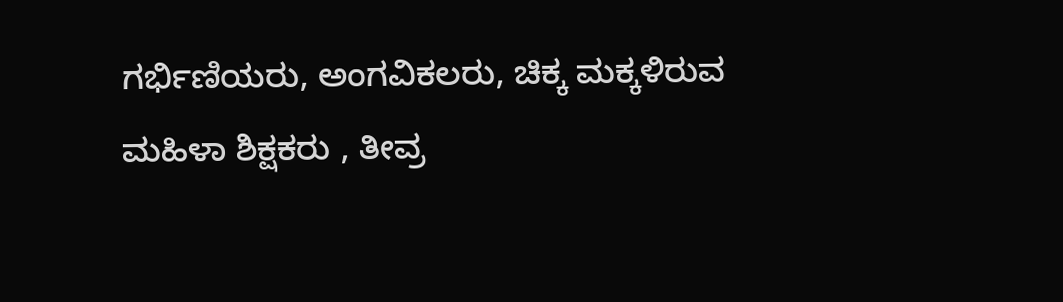ಗರ್ಭಿಣಿಯರು, ಅಂಗವಿಕಲರು, ಚಿಕ್ಕ ಮಕ್ಕಳಿರುವ ಮಹಿಳಾ ಶಿಕ್ಷಕರು , ತೀವ್ರ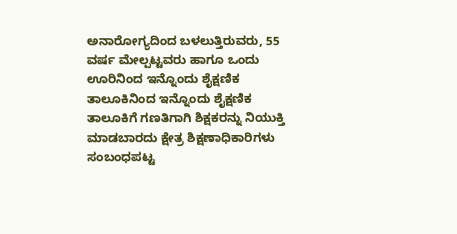ಅನಾರೋಗ್ಯದಿಂದ ಬಳಲುತ್ತಿರುವರು, 55 ವರ್ಷ ಮೇಲ್ಪಟ್ಟವರು ಹಾಗೂ ಒಂದು ಊರಿನಿಂದ ಇನ್ನೊಂದು ಶೈಕ್ಷಣಿಕ ತಾಲೂಕಿನಿಂದ ಇನ್ನೊಂದು ಶೈಕ್ಷಣಿಕ ತಾಲೂಕಿಗೆ ಗಣತಿಗಾಗಿ ಶಿಕ್ಷಕರನ್ನು ನಿಯುಕ್ತಿ ಮಾಡಬಾರದು ಕ್ಷೇತ್ರ ಶಿಕ್ಷಣಾಧಿಕಾರಿಗಳು ಸಂಬಂಧಪಟ್ಟ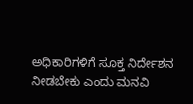ಅಧಿಕಾರಿಗಳಿಗೆ ಸೂಕ್ತ ನಿರ್ದೇಶನ ನೀಡಬೇಕು ಎಂದು ಮನವಿ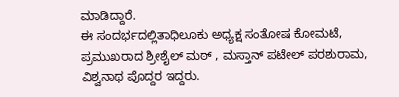ಮಾಡಿದ್ದಾರೆ.
ಈ ಸಂದರ್ಭದಲ್ಲಿತಾಧಿಲೂಕು ಅಧ್ಯಕ್ಷ ಸಂತೋಷ ಕೋಮಟೆ, ಪ್ರಮುಖರಾದ ಶ್ರೀಶೈಲ್ ಮಠ್ , ಮಸ್ತಾನ್ ಪಟೇಲ್ ಪರಶುರಾಮ, ವಿಶ್ವನಾಥ ಪೊದ್ದರ ಇದ್ದರು.